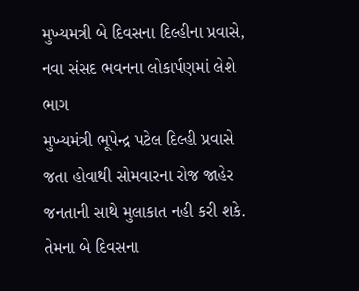મુખ્યમત્રી બે દિવસના દિલ્હીના પ્રવાસે, નવા સંસદ ભવનના લોકાર્પણમાં લેશે ભાગ
મુખ્યમંત્રી ભૂપેન્દ્ર પટેલ દિલ્હી પ્રવાસે જતા હોવાથી સોમવારના રોજ જાહેર જનતાની સાથે મુલાકાત નહી કરી શકે. તેમના બે દિવસના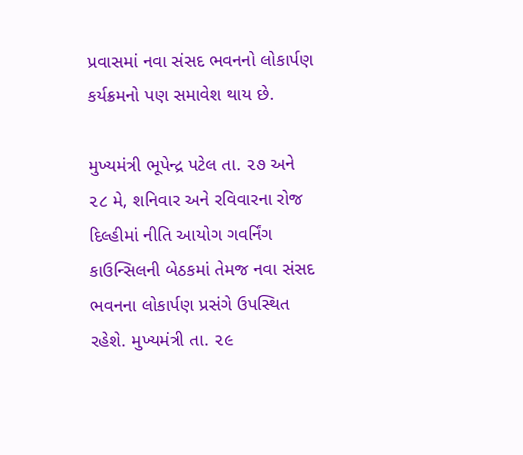પ્રવાસમાં નવા સંસદ ભવનનો લોકાર્પણ કર્યક્રમનો પણ સમાવેશ થાય છે.

મુખ્યમંત્રી ભૂપેન્દ્ર પટેલ તા. ૨૭ અને ૨૮ મે, શનિવાર અને રવિવારના રોજ દિલ્હીમાં નીતિ આયોગ ગવર્નિંગ કાઉન્સિલની બેઠકમાં તેમજ નવા સંસદ ભવનના લોકાર્પણ પ્રસંગે ઉપસ્થિત રહેશે. મુખ્યમંત્રી તા. ૨૯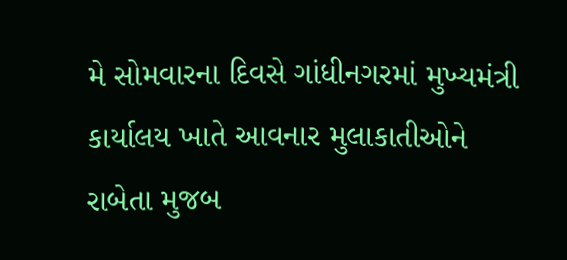મે સોમવારના દિવસે ગાંધીનગરમાં મુખ્યમંત્રી કાર્યાલય ખાતે આવનાર મુલાકાતીઓને રાબેતા મુજબ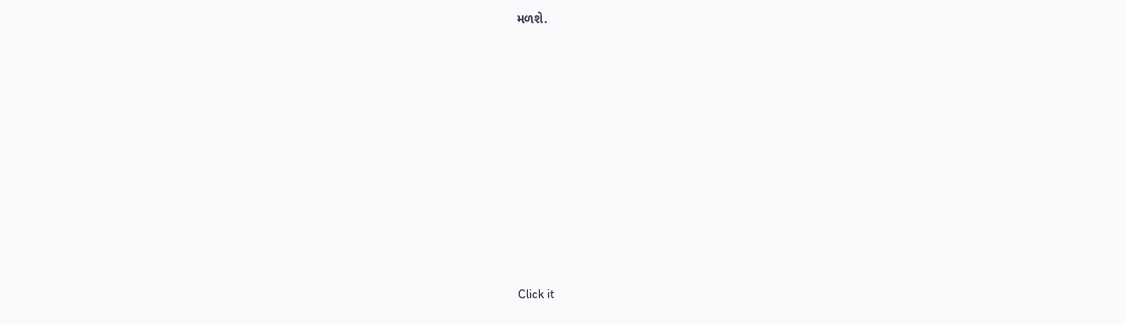મળશે.












Click it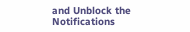and Unblock the Notifications